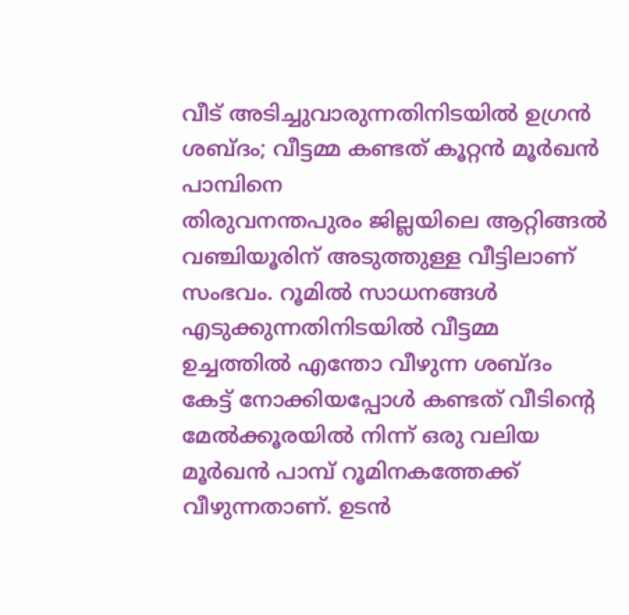വീട് അടിച്ചുവാരുന്നതിനിടയിൽ ഉഗ്രൻ ശബ്ദം; വീട്ടമ്മ കണ്ടത് കൂറ്റൻ മൂർഖൻ പാമ്പിനെ
തിരുവനന്തപുരം ജില്ലയിലെ ആറ്റിങ്ങൽ വഞ്ചിയൂരിന് അടുത്തുള്ള വീട്ടിലാണ് സംഭവം. റൂമിൽ സാധനങ്ങൾ എടുക്കുന്നതിനിടയിൽ വീട്ടമ്മ ഉച്ചത്തിൽ എന്തോ വീഴുന്ന ശബ്ദം കേട്ട് നോക്കിയപ്പോൾ കണ്ടത് വീടിന്റെ മേൽക്കൂരയിൽ നിന്ന് ഒരു വലിയ മൂർഖൻ പാമ്പ് റൂമിനകത്തേക്ക് വീഴുന്നതാണ്. ഉടൻ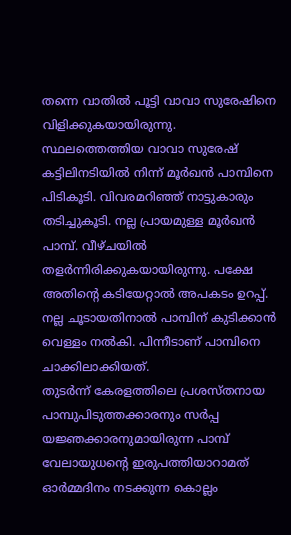തന്നെ വാതിൽ പൂട്ടി വാവാ സുരേഷിനെ വിളിക്കുകയായിരുന്നു.
സ്ഥലത്തെത്തിയ വാവാ സുരേഷ് കട്ടിലിനടിയിൽ നിന്ന് മൂർഖൻ പാമ്പിനെ പിടികൂടി. വിവരമറിഞ്ഞ് നാട്ടുകാരും തടിച്ചുകൂടി. നല്ല പ്രായമുള്ള മൂർഖൻ പാമ്പ്. വീഴ്ചയിൽ തളർന്നിരിക്കുകയായിരുന്നു. പക്ഷേ അതിന്റെ കടിയേറ്റാൽ അപകടം ഉറപ്പ്. നല്ല ചൂടായതിനാൽ പാമ്പിന് കുടിക്കാൻ വെള്ളം നൽകി. പിന്നീടാണ് പാമ്പിനെ ചാക്കിലാക്കിയത്.
തുടർന്ന് കേരളത്തിലെ പ്രശസ്തനായ പാമ്പുപിടുത്തക്കാരനും സർപ്പ യജ്ഞക്കാരനുമായിരുന്ന പാമ്പ് വേലായുധന്റെ ഇരുപത്തിയാറാമത് ഓർമ്മദിനം നടക്കുന്ന കൊല്ലം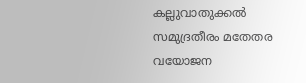കല്ലുവാതുക്കൽ സമുദ്രതീരം മതേതര വയോജന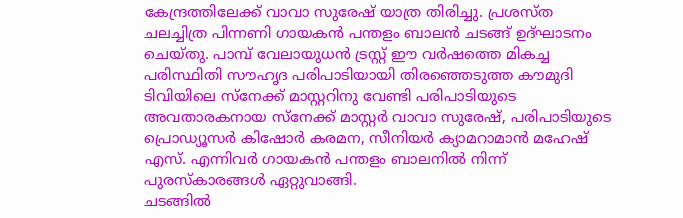കേന്ദ്രത്തിലേക്ക് വാവാ സുരേഷ് യാത്ര തിരിച്ചു. പ്രശസ്ത ചലച്ചിത്ര പിന്നണി ഗായകൻ പന്തളം ബാലൻ ചടങ്ങ് ഉദ്ഘാടനം ചെയ്തു. പാമ്പ് വേലായുധൻ ട്രസ്റ്റ് ഈ വർഷത്തെ മികച്ച പരിസ്ഥിതി സൗഹൃദ പരിപാടിയായി തിരഞ്ഞെടുത്ത കൗമുദി ടിവിയിലെ സ്നേക്ക് മാസ്റ്ററിനു വേണ്ടി പരിപാടിയുടെ അവതാരകനായ സ്നേക്ക് മാസ്റ്റർ വാവാ സുരേഷ്, പരിപാടിയുടെ പ്രൊഡ്യൂസർ കിഷോർ കരമന, സീനിയർ ക്യാമറാമാൻ മഹേഷ് എസ്. എന്നിവർ ഗായകൻ പന്തളം ബാലനിൽ നിന്ന് പുരസ്കാരങ്ങൾ ഏറ്റുവാങ്ങി.
ചടങ്ങിൽ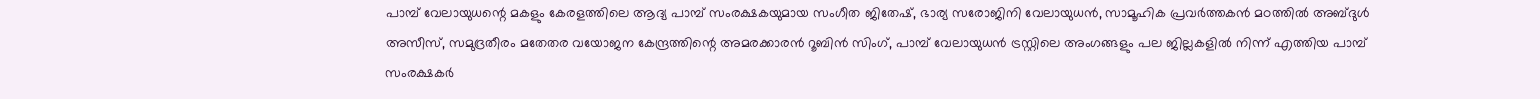പാമ്പ് വേലായുധന്റെ മകളും കേരളത്തിലെ ആദ്യ പാമ്പ് സംരക്ഷകയുമായ സംഗീത ജിതേഷ്, ഭാര്യ സരോജിനി വേലായുധൻ, സാമൂഹിക പ്രവർത്തകൻ മഠത്തിൽ അബ്ദുൾ അസീസ്, സമുദ്രതീരം മതേതര വയോജന കേന്ദ്രത്തിന്റെ അമരക്കാരൻ റൂബിൻ സിംഗ്, പാമ്പ് വേലായുധൻ ട്രസ്റ്റിലെ അംഗങ്ങളും പല ജില്ലകളിൽ നിന്ന് എത്തിയ പാമ്പ് സംരക്ഷകർ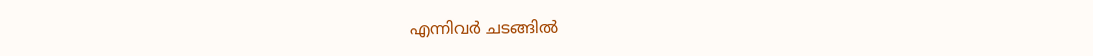എന്നിവർ ചടങ്ങിൽ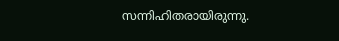സന്നിഹിതരായിരുന്നു.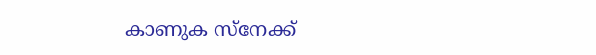കാണുക സ്നേക്ക്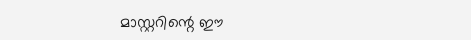മാസ്റ്ററിന്റെ ഈ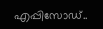എപ്പിസോഡ്..